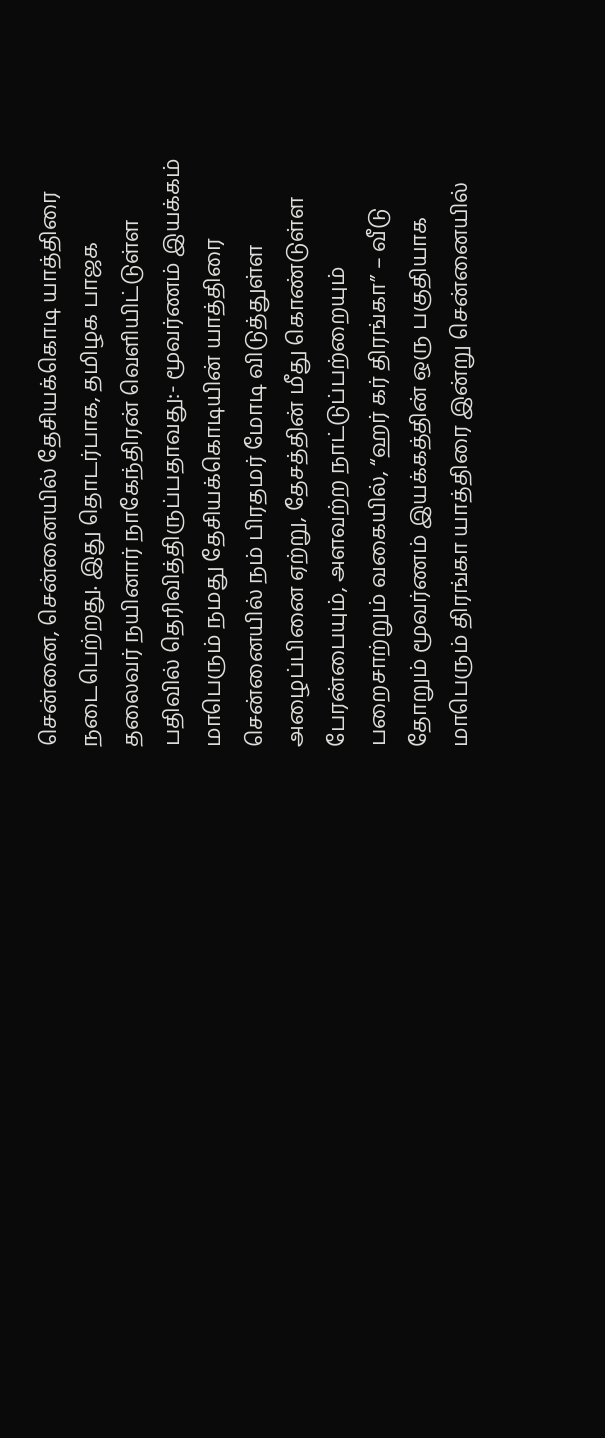சென்னை, சென்னையில் தேசியக்கொடி யாத்திரை நடைபெற்றது. இது தொடர்பாக, தமிழக பாஜக தலைவர் நயினார் நாகேந்திரன் வெளியிட்டுள்ள பதிவில் தெரிவித்திருப்பதாவது:- மூவர்ணம் இயக்கம் மாபெரும் நமது தேசியக்கொடியின் யாத்திரை சென்னையில் நம் பிரதமர் மோடி விடுத்துள்ள அழைப்பினை ஏற்று, தேசத்தின் மீது கொண்டுள்ள பேரன்பையும், அளவற்ற நாட்டுப்பற்றையும் பறைசாற்றும் வகையில், “ஹர் கர் திரங்கா” – வீடு தோறும் மூவர்ணம் இயக்கத்தின் ஒரு பகுதியாக மாபெரும் திரங்கா யாத்திரை இன்று சென்னையில்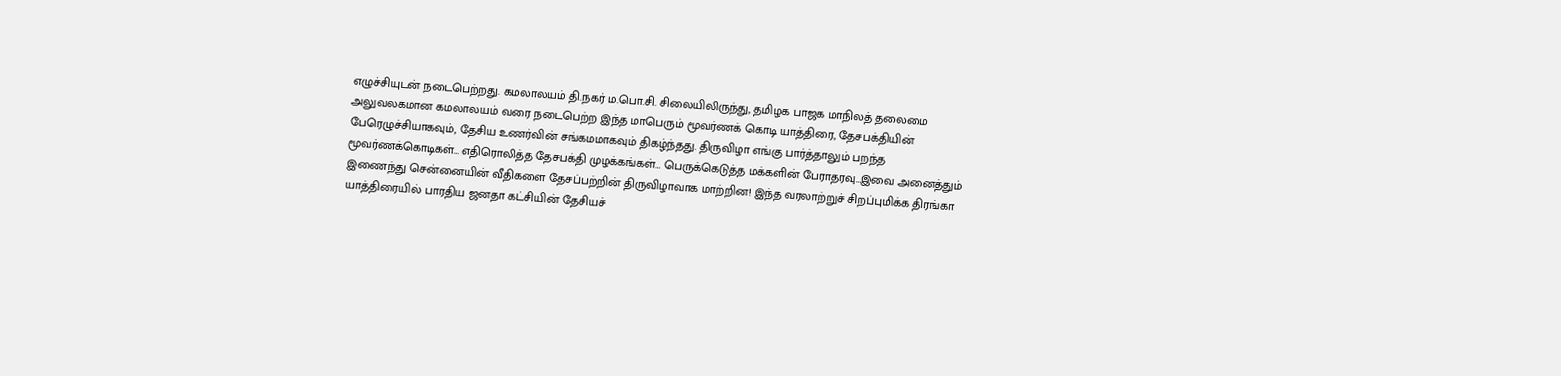எழுச்சியுடன் நடைபெற்றது. கமலாலயம் தி.நகர் ம.பொ.சி. சிலையிலிருந்து, தமிழக பாஜக மாநிலத் தலைமை அலுவலகமான கமலாலயம் வரை நடைபெற்ற இந்த மாபெரும் மூவர்ணக் கொடி யாத்திரை, தேசபக்தியின் பேரெழுச்சியாகவும், தேசிய உணர்வின் சங்கமமாகவும் திகழ்ந்தது. திருவிழா எங்கு பார்த்தாலும் பறந்த மூவர்ணக்கொடிகள்… எதிரொலித்த தேசபக்தி முழக்கங்கள்… பெருக்கெடுத்த மக்களின் பேராதரவு…இவை அனைத்தும் இணைந்து சென்னையின் வீதிகளை தேசப்பற்றின் திருவிழாவாக மாற்றின! இந்த வரலாற்றுச் சிறப்புமிக்க திரங்கா யாத்திரையில் பாரதிய ஜனதா கட்சியின் தேசியச்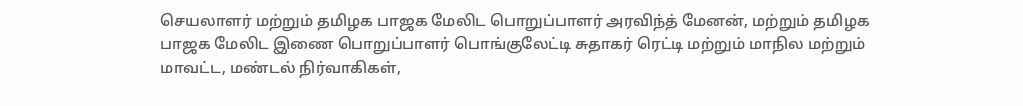செயலாளர் மற்றும் தமிழக பாஜக மேலிட பொறுப்பாளர் அரவிந்த் மேனன், மற்றும் தமிழக பாஜக மேலிட இணை பொறுப்பாளர் பொங்குலேட்டி சுதாகர் ரெட்டி மற்றும் மாநில மற்றும் மாவட்ட, மண்டல் நிர்வாகிகள்,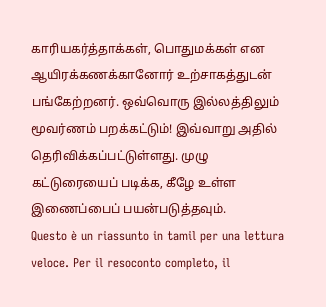காரியகர்த்தாக்கள், பொதுமக்கள் என ஆயிரக்கணக்கானோர் உற்சாகத்துடன் பங்கேற்றனர். ஒவ்வொரு இல்லத்திலும் மூவர்ணம் பறக்கட்டும்! இவ்வாறு அதில் தெரிவிக்கப்பட்டுள்ளது. முழு கட்டுரையைப் படிக்க, கீழே உள்ள இணைப்பைப் பயன்படுத்தவும்.
Questo è un riassunto in tamil per una lettura veloce. Per il resoconto completo, il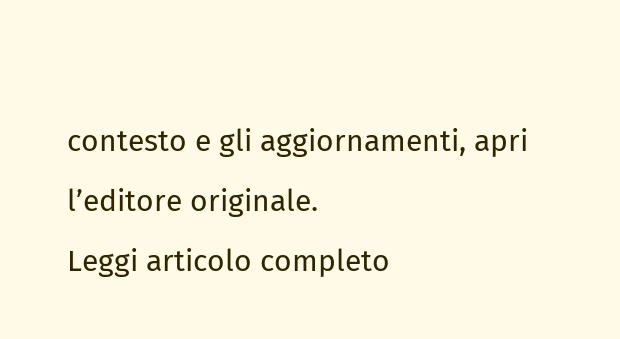contesto e gli aggiornamenti, apri l’editore originale.
Leggi articolo completo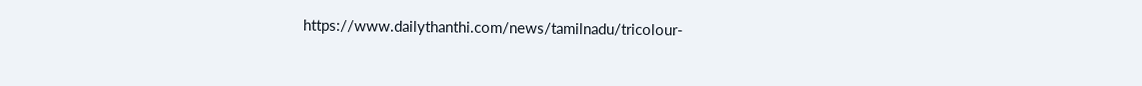https://www.dailythanthi.com/news/tamilnadu/tricolour-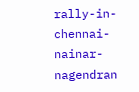rally-in-chennai-nainar-nagendran